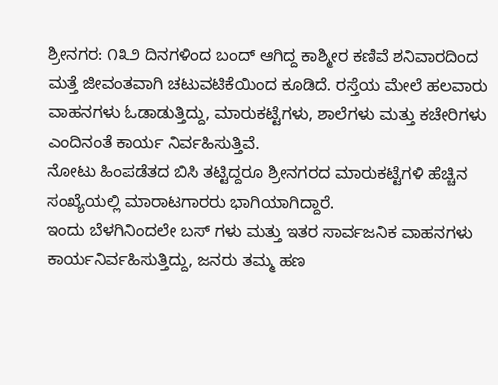ಶ್ರೀನಗರ: ೧೩೨ ದಿನಗಳಿಂದ ಬಂದ್ ಆಗಿದ್ದ ಕಾಶ್ಮೀರ ಕಣಿವೆ ಶನಿವಾರದಿಂದ ಮತ್ತೆ ಜೀವಂತವಾಗಿ ಚಟುವಟಿಕೆಯಿಂದ ಕೂಡಿದೆ. ರಸ್ತೆಯ ಮೇಲೆ ಹಲವಾರು ವಾಹನಗಳು ಓಡಾಡುತ್ತಿದ್ದು, ಮಾರುಕಟ್ಟೆಗಳು, ಶಾಲೆಗಳು ಮತ್ತು ಕಚೇರಿಗಳು ಎಂದಿನಂತೆ ಕಾರ್ಯ ನಿರ್ವಹಿಸುತ್ತಿವೆ.
ನೋಟು ಹಿಂಪಡೆತದ ಬಿಸಿ ತಟ್ಟಿದ್ದರೂ ಶ್ರೀನಗರದ ಮಾರುಕಟ್ಟೆಗಳಿ ಹೆಚ್ಚಿನ ಸಂಖ್ಯೆಯಲ್ಲಿ ಮಾರಾಟಗಾರರು ಭಾಗಿಯಾಗಿದ್ದಾರೆ.
ಇಂದು ಬೆಳಗಿನಿಂದಲೇ ಬಸ್ ಗಳು ಮತ್ತು ಇತರ ಸಾರ್ವಜನಿಕ ವಾಹನಗಳು ಕಾರ್ಯನಿರ್ವಹಿಸುತ್ತಿದ್ದು, ಜನರು ತಮ್ಮ ಹಣ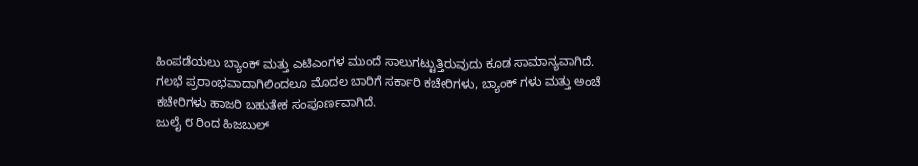ಹಿಂಪಡೆಯಲು ಬ್ಯಾಂಕ್ ಮತ್ತು ಎಟಿಎಂಗಳ ಮುಂದೆ ಸಾಲುಗಟ್ಟುತ್ತಿರುವುದು ಕೂಡ ಸಾಮಾನ್ಯವಾಗಿದೆ.
ಗಲಭೆ ಪ್ರರಾಂಭವಾದಾಗಿಲಿಂದಲೂ ಮೊದಲ ಬಾರಿಗೆ ಸರ್ಕಾರಿ ಕಚೇರಿಗಳು, ಬ್ಯಾಂಕ್ ಗಳು ಮತ್ತು ಅಂಚೆ ಕಚೇರಿಗಳು ಹಾಜರಿ ಬಹುತೇಕ ಸಂಪೂರ್ಣವಾಗಿದೆ.
ಜುಲೈ ೮ ರಿಂದ ಹಿಜಬುಲ್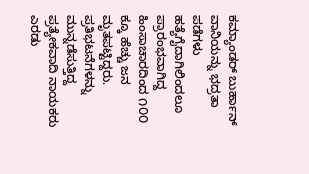ಕಮ್ಯಾಂಡರ್ ಬುರ್ಹಾನ್ ವಾನಿಯನ್ನು ಭದ್ರತಾ ಪಡೆಗಳು ಹತ್ಯೆಗೈದಾಗಿಲಿಂದಲೂ ಪ್ರಾರಂಭವಾಗಿದ್ದ ಹಿಂಸಾಚಾರದಿಂದ ೧೦೦ ಕ್ಕೂ ಹೆಚ್ಚು ಜನ ಮೃತಪಟ್ಟಿದ್ದರು. ಪ್ರತಿಭಟನೆಗಳನ್ನು ಮುನ್ನಡೆಸುತ್ತಿದ್ದ ಪ್ರತ್ಯೇಕವಾದಿ ನಾಯಕರು ಎರಡು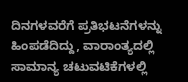ದಿನಗಳವರೆಗೆ ಪ್ರತಿಭಟನೆಗಳನ್ನು ಹಿಂಪಡೆದಿದ್ದು, ವಾರಾಂತ್ಯದಲ್ಲಿ ಸಾಮಾನ್ಯ ಚಟುವಟಿಕೆಗಳಲ್ಲಿ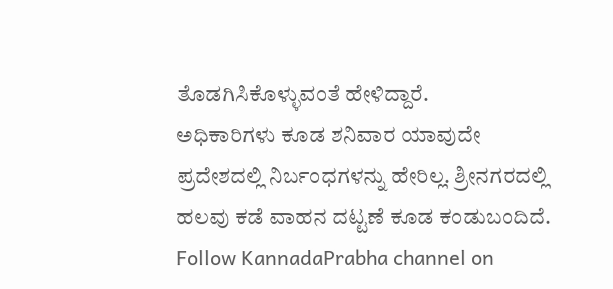ತೊಡಗಿಸಿಕೊಳ್ಳುವಂತೆ ಹೇಳಿದ್ದಾರೆ.
ಅಧಿಕಾರಿಗಳು ಕೂಡ ಶನಿವಾರ ಯಾವುದೇ ಪ್ರದೇಶದಲ್ಲಿ ನಿರ್ಬಂಧಗಳನ್ನು ಹೇರಿಲ್ಲ. ಶ್ರೀನಗರದಲ್ಲಿ ಹಲವು ಕಡೆ ವಾಹನ ದಟ್ಟಣೆ ಕೂಡ ಕಂಡುಬಂದಿದೆ.
Follow KannadaPrabha channel on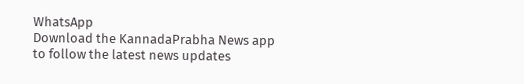WhatsApp
Download the KannadaPrabha News app to follow the latest news updates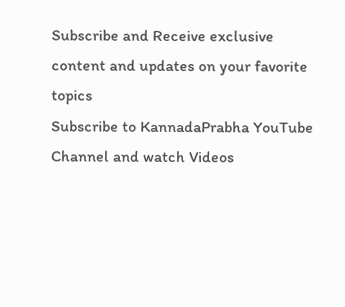Subscribe and Receive exclusive content and updates on your favorite topics
Subscribe to KannadaPrabha YouTube Channel and watch Videos